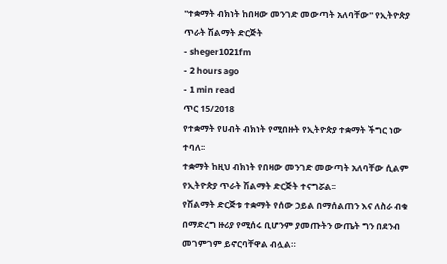''ተቋማት ብክነት ከበዛው መንገድ መውጣት አለባቸው'' የኢትዮጵያ ጥራት ሽልማት ድርጅት
- sheger1021fm
- 2 hours ago
- 1 min read
ጥር 15/2018
የተቋማት የሀብት ብክነት የሚበዙት የኢትዮጵያ ተቋማት ችግር ነው ተባለ፡፡
ተቋማት ከዚህ ብክነት የበዛው መንገድ መውጣት አለባቸው ሲልም የኢትዮጵያ ጥራት ሽልማት ድርጅት ተናግሯል፡፡
የሽልማት ድርጅቱ ተቋማት የሰው ኃይል በማሰልጠን እና ለስራ ብቁ በማድረግ ዙሪያ የሚሰሩ ቢሆንም ያመጡትን ውጤት ግን በደንብ መገምገም ይኖርባቸዋል ብሏል።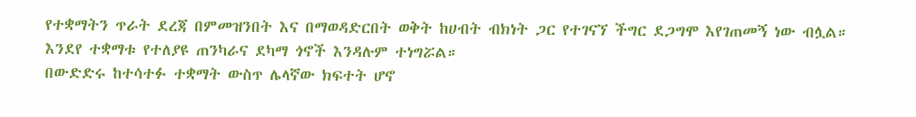የተቋማትን ጥራት ደረጃ በምመዝንበት እና በማወዳድርበት ወቅት ከሀብት ብክነት ጋር የተገናኘ ችግር ደጋግሞ እየገጠመኝ ነው ብሏል።
እንደየ ተቋማቱ የተለያዩ ጠንካራና ደካማ ጎኖች እንዳሉም ተነግሯል።
በውድድሩ ከተሳተፉ ተቋማት ውስጥ ሌላኛው ክፍተት ሆኖ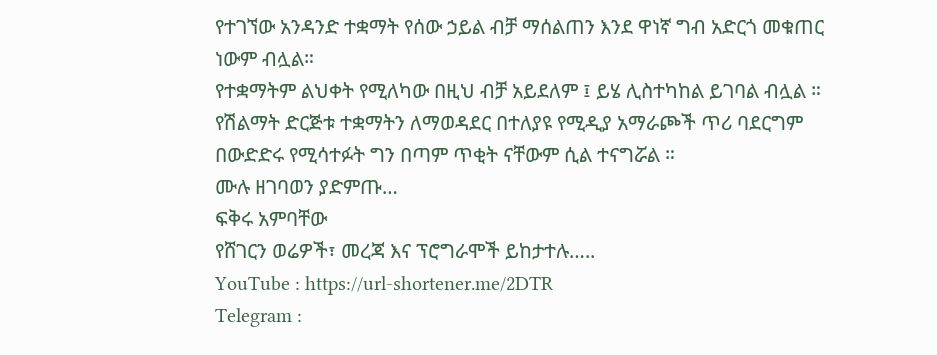የተገኘው አንዳንድ ተቋማት የሰው ኃይል ብቻ ማሰልጠን እንደ ዋነኛ ግብ አድርጎ መቁጠር ነውም ብሏል።
የተቋማትም ልህቀት የሚለካው በዚህ ብቻ አይደለም ፤ ይሄ ሊስተካከል ይገባል ብሏል ።
የሽልማት ድርጅቱ ተቋማትን ለማወዳደር በተለያዩ የሚዲያ አማራጮች ጥሪ ባደርግም በውድድሩ የሚሳተፉት ግን በጣም ጥቂት ናቸውም ሲል ተናግሯል ።
ሙሉ ዘገባወን ያድምጡ…
ፍቅሩ አምባቸው
የሸገርን ወሬዎች፣ መረጃ እና ፕሮግራሞች ይከታተሉ…..
YouTube : https://url-shortener.me/2DTR
Telegram :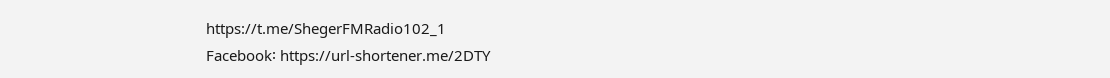https://t.me/ShegerFMRadio102_1
Facebook፡ https://url-shortener.me/2DTY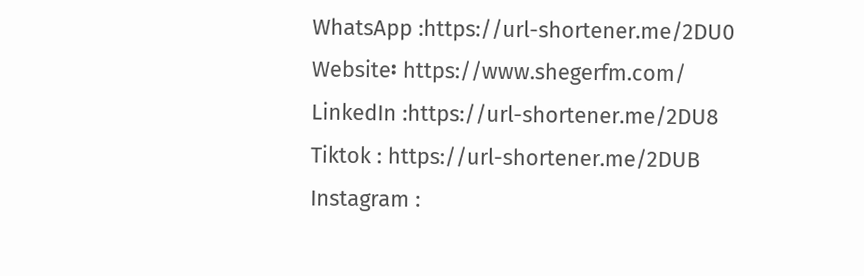WhatsApp :https://url-shortener.me/2DU0
Website፡ https://www.shegerfm.com/
LinkedIn :https://url-shortener.me/2DU8
Tiktok : https://url-shortener.me/2DUB
Instagram :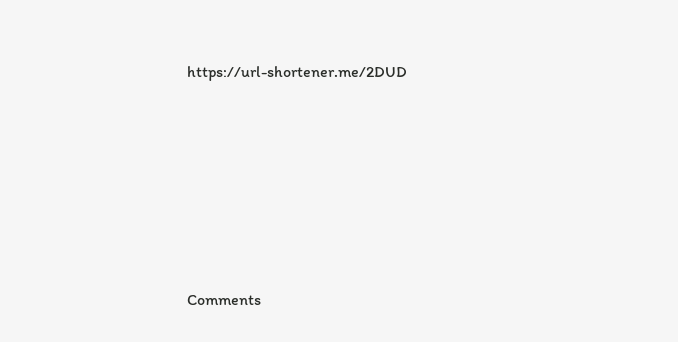https://url-shortener.me/2DUD












Comments